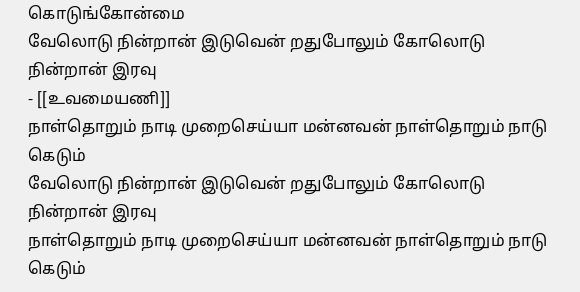கொடுங்கோன்மை
வேலொடு நின்றான் இடுவென் றதுபோலும் கோலொடு நின்றான் இரவு
- [[உவமையணி]]
நாள்தொறும் நாடி முறைசெய்யா மன்னவன் நாள்தொறும் நாடு கெடும்
வேலொடு நின்றான் இடுவென் றதுபோலும் கோலொடு நின்றான் இரவு
நாள்தொறும் நாடி முறைசெய்யா மன்னவன் நாள்தொறும் நாடு கெடும்